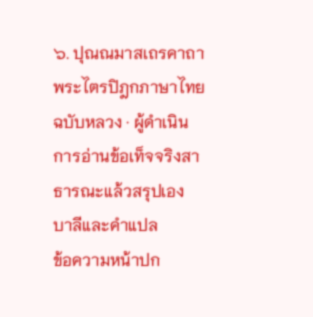๖. ปุณณมาสเถรคาถา
พระไตรปิฎกภาษาไทย ฉบับหลวง · ผู้ดำเนินการอ่านข้อเท็จจริงสาธารณะแล้วสรุปเอง
บาลีและคำแปล
ข้อความหน้าปก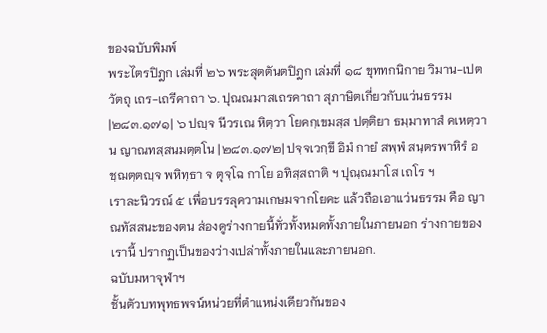ของฉบับพิมพ์
พระไตรปิฎก เล่มที่ ๒๖ พระสุตตันตปิฎก เล่มที่ ๑๘ ขุททกนิกาย วิมาน-เปตวัตถุ เถร-เถรีคาถา ๖. ปุณณมาสเถรคาถา สุภาษิตเกี่ยวกับแว่นธรรม
|๒๘๓.๑๗๑| ๖ ปญฺจ นีวรเณ หิตฺวา โยคกฺเขมสฺส ปตฺติยา ธมฺมาทาสํ คเหตฺวาน ญาณทสฺสนมตฺตโน |๒๘๓.๑๗๒| ปจฺจเวกฺขึ อิมํ กายํ สพฺพํ สนฺตรพาหิรํ อชฺฌตฺตญฺจ พหิทฺธา จ ตุจฺโฉ กาโย อทิสฺสถาติ ฯ ปุณฺณมาโส เถโร ฯ
เราละนิวรณ์ ๕ เพื่อบรรลุความเกษมจากโยคะ แล้วถือเอาแว่นธรรม คือ ญาณทัสสนะของตน ส่องดูร่างกายนี้ทั่วทั้งหมดทั้งภายในภายนอก ร่างกายของเรานี้ ปรากฏเป็นของว่างเปล่าทั้งภายในและภายนอก.
ฉบับมหาจุฬาฯ
ชั้นตัวบทพุทธพจน์หน่วยที่ตำแหน่งเดียวกันของ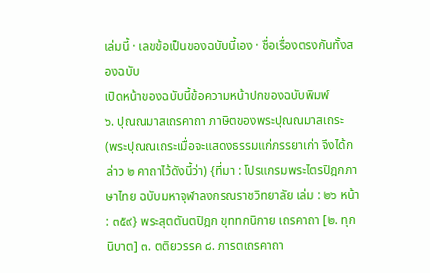เล่มนี้ · เลขข้อเป็นของฉบับนี้เอง · ชื่อเรื่องตรงกันทั้งสองฉบับ
เปิดหน้าของฉบับนี้ข้อความหน้าปกของฉบับพิมพ์
๖. ปุณณมาสเถรคาถา ภาษิตของพระปุณณมาสเถระ (พระปุณณเถระเมื่อจะแสดงธรรมแก่ภรรยาเก่า จึงได้กล่าว ๒ คาถาไว้ดังนี้ว่า) {ที่มา : โปรแกรมพระไตรปิฎกภาษาไทย ฉบับมหาจุฬาลงกรณราชวิทยาลัย เล่ม : ๒๖ หน้า : ๓๕๙} พระสุตตันตปิฎก ขุททกนิกาย เถรคาถา [๒. ทุกนิบาต] ๓. ตติยวรรค ๘. ภารตเถรคาถา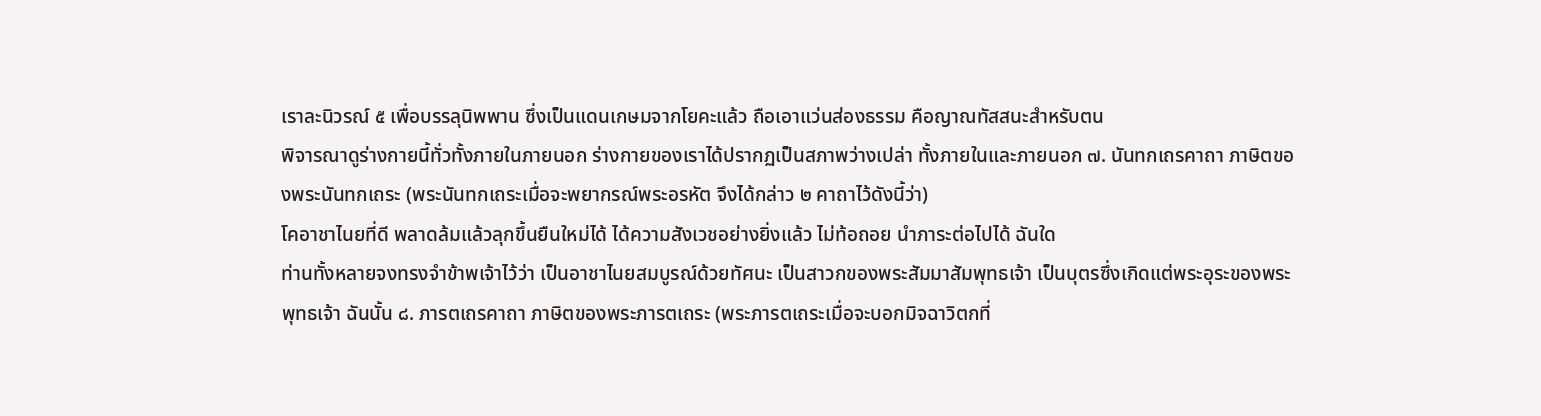เราละนิวรณ์ ๕ เพื่อบรรลุนิพพาน ซึ่งเป็นแดนเกษมจากโยคะแล้ว ถือเอาแว่นส่องธรรม คือญาณทัสสนะสำหรับตน
พิจารณาดูร่างกายนี้ทั่วทั้งภายในภายนอก ร่างกายของเราได้ปรากฏเป็นสภาพว่างเปล่า ทั้งภายในและภายนอก ๗. นันทกเถรคาถา ภาษิตของพระนันทกเถระ (พระนันทกเถระเมื่อจะพยากรณ์พระอรหัต จึงได้กล่าว ๒ คาถาไว้ดังนี้ว่า)
โคอาชาไนยที่ดี พลาดล้มแล้วลุกขึ้นยืนใหม่ได้ ได้ความสังเวชอย่างยิ่งแล้ว ไม่ท้อถอย นำภาระต่อไปได้ ฉันใด
ท่านทั้งหลายจงทรงจำข้าพเจ้าไว้ว่า เป็นอาชาไนยสมบูรณ์ด้วยทัศนะ เป็นสาวกของพระสัมมาสัมพุทธเจ้า เป็นบุตรซึ่งเกิดแต่พระอุระของพระพุทธเจ้า ฉันนั้น ๘. ภารตเถรคาถา ภาษิตของพระภารตเถระ (พระภารตเถระเมื่อจะบอกมิจฉาวิตกที่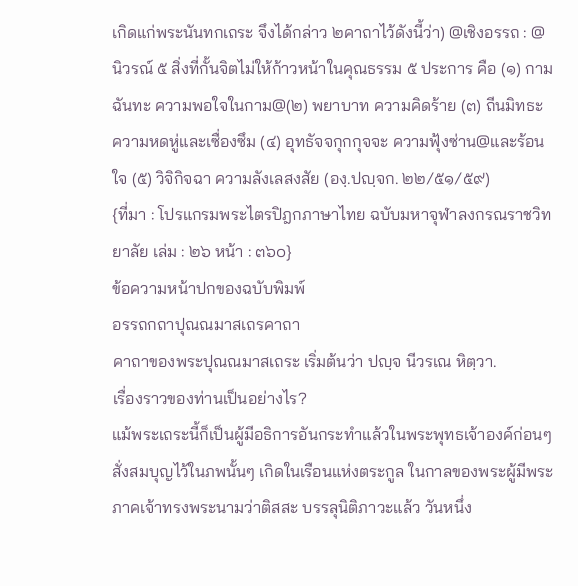เกิดแก่พระนันทกเถระ จึงได้กล่าว ๒คาถาไว้ดังนี้ว่า) @เชิงอรรถ : @ นิวรณ์ ๕ สิ่งที่กั้นจิตไม่ให้ก้าวหน้าในคุณธรรม ๕ ประการ คือ (๑) กามฉันทะ ความพอใจในกาม@(๒) พยาบาท ความคิดร้าย (๓) ถีนมิทธะ ความหดหู่และเซื่องซึม (๔) อุทธัจจกุกกุจจะ ความฟุ้งซ่าน@และร้อนใจ (๕) วิจิกิจฉา ความลังเลสงสัย (องฺ.ปญฺจก. ๒๒/๕๑/๕๙)
{ที่มา : โปรแกรมพระไตรปิฎกภาษาไทย ฉบับมหาจุฬาลงกรณราชวิทยาลัย เล่ม : ๒๖ หน้า : ๓๖๐}
ข้อความหน้าปกของฉบับพิมพ์
อรรถกถาปุณณมาสเถรคาถา
คาถาของพระปุณณมาสเถระ เริ่มต้นว่า ปญฺจ นีวรเณ หิตฺวา.
เรื่องราวของท่านเป็นอย่างไร?
แม้พระเถระนี้ก็เป็นผู้มีอธิการอันกระทำแล้วในพระพุทธเจ้าองค์ก่อนๆ สั่งสมบุญไว้ในภพนั้นๆ เกิดในเรือนแห่งตระกูล ในกาลของพระผู้มีพระภาคเจ้าทรงพระนามว่าติสสะ บรรลุนิติภาวะแล้ว วันหนึ่ง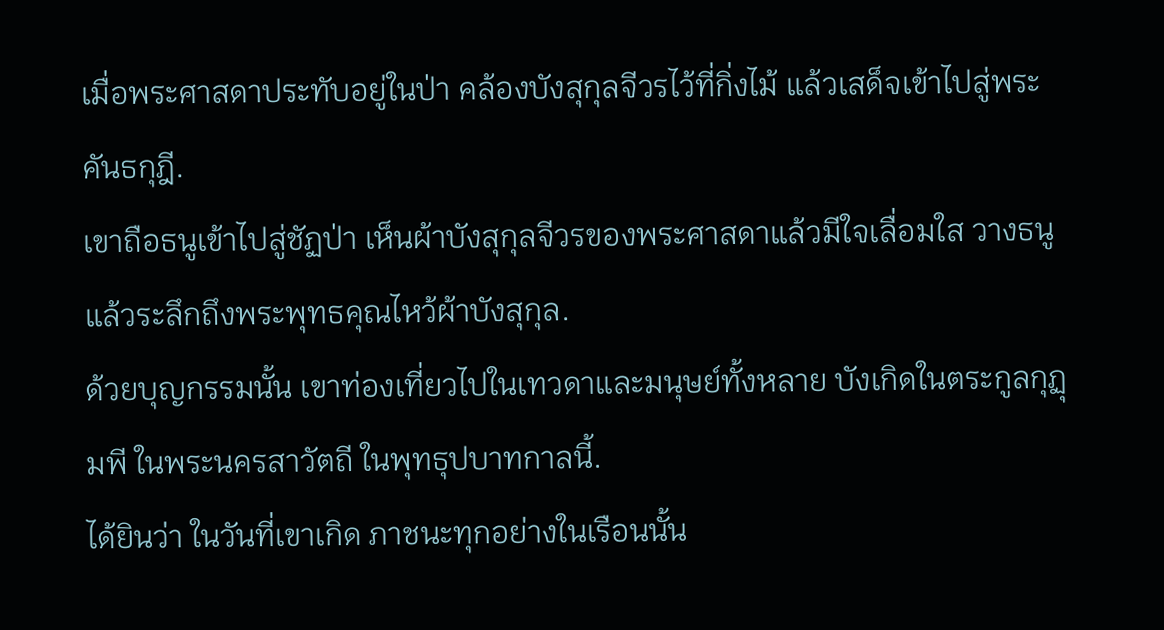เมื่อพระศาสดาประทับอยู่ในป่า คล้องบังสุกุลจีวรไว้ที่กิ่งไม้ แล้วเสด็จเข้าไปสู่พระคันธกุฎี.
เขาถือธนูเข้าไปสู่ชัฏป่า เห็นผ้าบังสุกุลจีวรของพระศาสดาแล้วมีใจเลื่อมใส วางธนูแล้วระลึกถึงพระพุทธคุณไหว้ผ้าบังสุกุล.
ด้วยบุญกรรมนั้น เขาท่องเที่ยวไปในเทวดาและมนุษย์ทั้งหลาย บังเกิดในตระกูลกุฏุมพี ในพระนครสาวัตถี ในพุทธุปบาทกาลนี้.
ได้ยินว่า ในวันที่เขาเกิด ภาชนะทุกอย่างในเรือนนั้น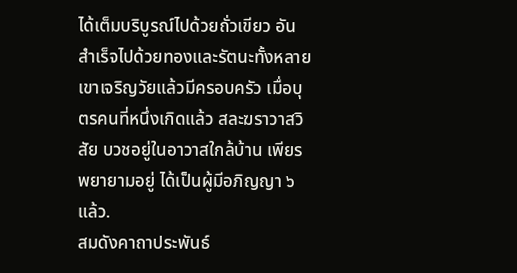ได้เต็มบริบูรณ์ไปด้วยถั่วเขียว อันสำเร็จไปด้วยทองและรัตนะทั้งหลาย เขาเจริญวัยแล้วมีครอบครัว เมื่อบุตรคนที่หนึ่งเกิดแล้ว สละฆราวาสวิสัย บวชอยู่ในอาวาสใกล้บ้าน เพียรพยายามอยู่ ได้เป็นผู้มีอภิญญา ๖ แล้ว.
สมดังคาถาประพันธ์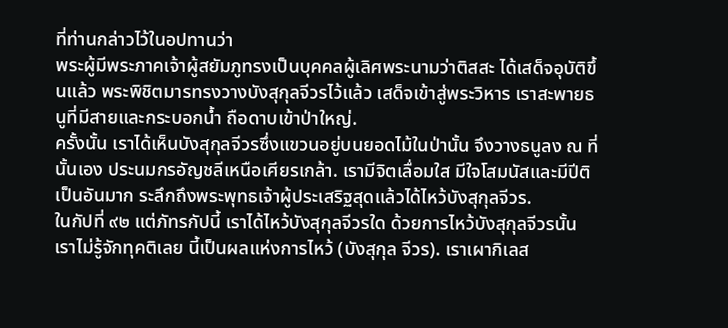ที่ท่านกล่าวไว้ในอปทานว่า
พระผู้มีพระภาคเจ้าผู้สยัมภูทรงเป็นบุคคลผู้เลิศพระนามว่าติสสะ ได้เสด็จอุบัติขึ้นแล้ว พระพิชิตมารทรงวางบังสุกุลจีวรไว้แล้ว เสด็จเข้าสู่พระวิหาร เราสะพายธนูที่มีสายและกระบอกน้ำ ถือดาบเข้าป่าใหญ่.
ครั้งนั้น เราได้เห็นบังสุกุลจีวรซึ่งแขวนอยู่บนยอดไม้ในป่านั้น จึงวางธนูลง ณ ที่นั้นเอง ประนมกรอัญชลีเหนือเศียรเกล้า. เรามีจิตเลื่อมใส มีใจโสมนัสและมีปีติเป็นอันมาก ระลึกถึงพระพุทธเจ้าผู้ประเสริฐสุดแล้วได้ไหว้บังสุกุลจีวร.
ในกัปที่ ๙๒ แต่ภัทรกัปนี้ เราได้ไหว้บังสุกุลจีวรใด ด้วยการไหว้บังสุกุลจีวรนั้น เราไม่รู้จักทุคติเลย นี้เป็นผลแห่งการไหว้ (บังสุกุล จีวร). เราเผากิเลส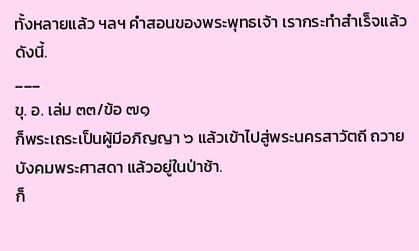ทั้งหลายแล้ว ฯลฯ คำสอนของพระพุทธเจ้า เรากระทำสำเร็จแล้ว ดังนี้.
___
ขุ. อ. เล่ม ๓๓/ข้อ ๗๑
ก็พระเถระเป็นผู้มีอภิญญา ๖ แล้วเข้าไปสู่พระนครสาวัตถี ถวายบังคมพระศาสดา แล้วอยู่ในป่าช้า.
ก็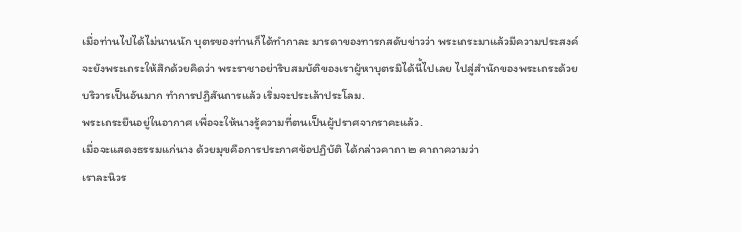เมื่อท่านไปได้ไม่นานนัก บุตรของท่านก็ได้ทำกาละ มารดาของทารกสดับข่าวว่า พระเถระมาแล้วมีความประสงค์จะยังพระเถระให้สึกด้วยคิดว่า พระราชาอย่าริบสมบัติของเราผู้หาบุตรมิได้นี้ไปเลย ไปสู่สำนักของพระเถระด้วยบริวารเป็นอันมาก ทำการปฏิสันถารแล้ว เริ่มจะประเล้าประโลม.
พระเถระยืนอยู่ในอากาศ เพื่อจะให้นางรู้ความที่ตนเป็นผู้ปราศจากราคะแล้ว.
เมื่อจะแสดงธรรมแก่นาง ด้วยมุขคือการประกาศข้อปฏิบัติ ได้กล่าวคาถา ๒ คาถาความว่า
เราละนิวร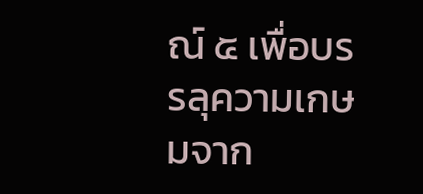ณ์ ๕ เพื่อบรรลุความเกษมจาก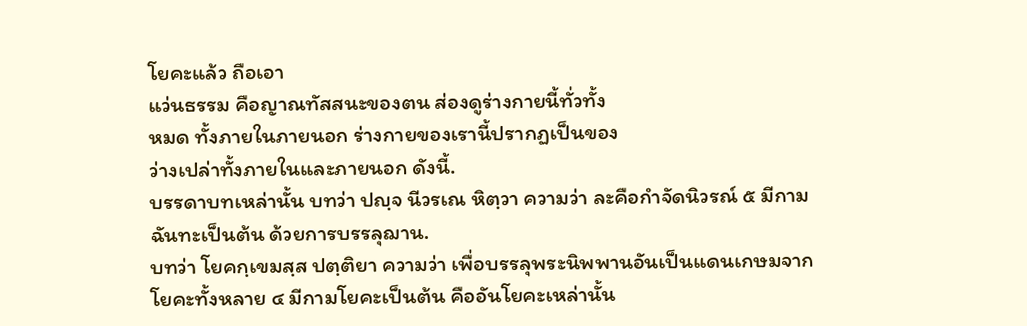โยคะแล้ว ถือเอา
แว่นธรรม คือญาณทัสสนะของตน ส่องดูร่างกายนี้ทั่วทั้ง
หมด ทั้งภายในภายนอก ร่างกายของเรานี้ปรากฏเป็นของ
ว่างเปล่าทั้งภายในและภายนอก ดังนี้.
บรรดาบทเหล่านั้น บทว่า ปญฺจ นีวรเณ หิตฺวา ความว่า ละคือกำจัดนิวรณ์ ๕ มีกามฉันทะเป็นต้น ด้วยการบรรลุฌาน.
บทว่า โยคกฺเขมสฺส ปตฺติยา ความว่า เพื่อบรรลุพระนิพพานอันเป็นแดนเกษมจากโยคะทั้งหลาย ๔ มีกามโยคะเป็นต้น คืออันโยคะเหล่านั้น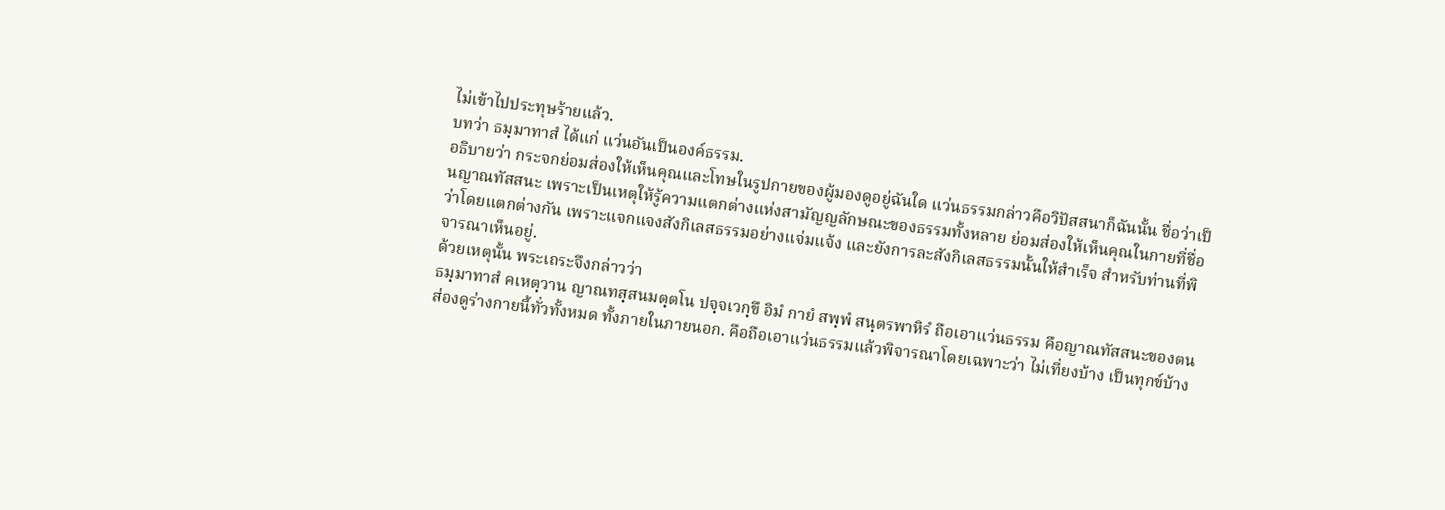ไม่เข้าไปประทุษร้ายแล้ว.
บทว่า ธมฺมาทาสํ ได้แก่ แว่นอันเป็นองค์ธรรม.
อธิบายว่า กระจกย่อมส่องให้เห็นคุณและโทษในรูปกายของผู้มองดูอยู่ฉันใด แว่นธรรมกล่าวคือวิปัสสนาก็ฉันนั้น ชื่อว่าเป็นญาณทัสสนะ เพราะเป็นเหตุให้รู้ความแตกต่างแห่งสามัญญลักษณะของธรรมทั้งหลาย ย่อมส่องให้เห็นคุณในกายที่ชื่อว่าโดยแตกต่างกัน เพราะแจกแจงสังกิเลสธรรมอย่างแจ่มแจ้ง และยังการละสังกิเลสธรรมนั้นให้สำเร็จ สำหรับท่านที่พิจารณาเห็นอยู่.
ด้วยเหตุนั้น พระเถระจึงกล่าวว่า
ธมฺมาทาสํ คเหตฺวาน ญาณทสฺสนมตฺตโน ปจฺจเวกฺขึ อิมํ กายํ สพฺพํ สนฺตรพาหิรํ ถือเอาแว่นธรรม คือญาณทัสสนะของตน ส่องดูร่างกายนี้ทั่วทั้งหมด ทั้งภายในภายนอก. คือถือเอาแว่นธรรมแล้วพิจารณาโดยเฉพาะว่า ไม่เที่ยงบ้าง เป็นทุกข์บ้าง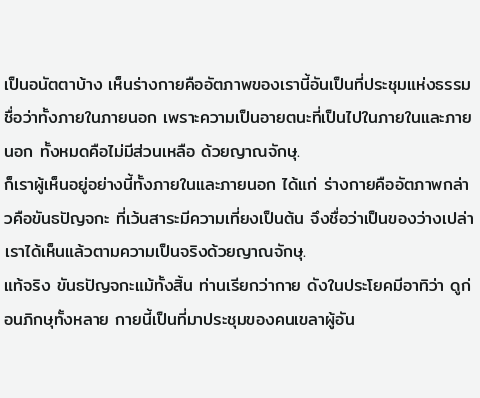เป็นอนัตตาบ้าง เห็นร่างกายคืออัตภาพของเรานี้อันเป็นที่ประชุมแห่งธรรม ชื่อว่าทั้งภายในภายนอก เพราะความเป็นอายตนะที่เป็นไปในภายในและภายนอก ทั้งหมดคือไม่มีส่วนเหลือ ด้วยญาณจักษุ.
ก็เราผู้เห็นอยู่อย่างนี้ทั้งภายในและภายนอก ได้แก่ ร่างกายคืออัตภาพกล่าวคือขันธปัญจกะ ที่เว้นสาระมีความเที่ยงเป็นต้น จึงชื่อว่าเป็นของว่างเปล่า เราได้เห็นแล้วตามความเป็นจริงด้วยญาณจักษุ.
แท้จริง ขันธปัญจกะแม้ทั้งสิ้น ท่านเรียกว่ากาย ดังในประโยคมีอาทิว่า ดูก่อนภิกษุทั้งหลาย กายนี้เป็นที่มาประชุมของคนเขลาผู้อัน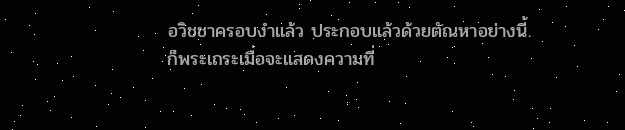อวิชชาครอบงำแล้ว ประกอบแล้วด้วยตัณหาอย่างนี้.
ก็พระเถระเมื่อจะแสดงความที่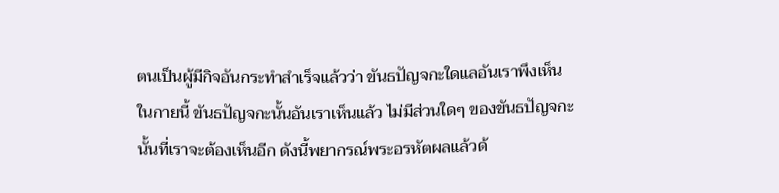ตนเป็นผู้มีกิจอันกระทำสำเร็จแล้วว่า ขันธปัญจกะใดแลอันเราพึงเห็นในกายนี้ ขันธปัญจกะนั้นอันเราเห็นแล้ว ไม่มีส่วนใดๆ ของขันธปัญจกะนั้นที่เราจะต้องเห็นอีก ดังนี้พยากรณ์พระอรหัตผลแล้วด้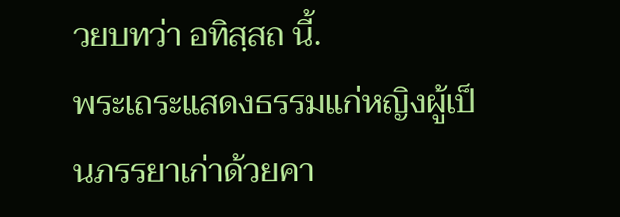วยบทว่า อทิสฺสถ นี้.
พระเถระแสดงธรรมแก่หญิงผู้เป็นภรรยาเก่าด้วยคา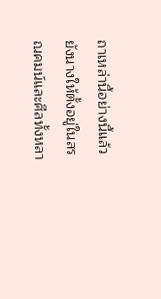ถาเหล่านี้อย่างนี้แล้ว ยังนางให้ตั้งอยู่ในสรณคมน์และศีลทั้งหลา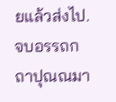ยแล้วส่งไป.
จบอรรถกถาปุณณมา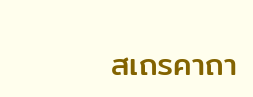สเถรคาถา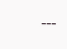---